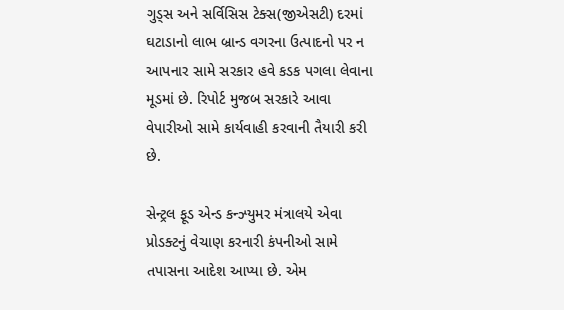ગુડ્સ અને સર્વિસિસ ટેક્સ(જીએસટી) દરમાં ઘટાડાનો લાભ બ્રાન્ડ વગરના ઉત્પાદનો પર ન આપનાર સામે સરકાર હવે કડક પગલા લેવાના મૂડમાં છે. રિપોર્ટ મુજબ સરકારે આવા વેપારીઓ સામે કાર્યવાહી કરવાની તૈયારી કરી છે.

સેન્ટ્રલ ફૂડ એન્ડ કન્ઝ્યુમર મંત્રાલયે એવા પ્રોડક્ટનું વેચાણ કરનારી કંપનીઓ સામે તપાસના આદેશ આપ્યા છે. એમ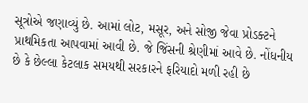સૂત્રોએ જણાવ્યું છે. આમાં લોટ, મસૂર, અને સોજી જેવા પ્રોડક્ટને પ્રાથમિકતા આપવામાં આવી છે. જે જિંસની શ્રેણીમાં આવે છે. નોંધનીય છે કે છેલ્લા કેટલાક સમયથી સરકારને ફરિયાદો મળી રહી છે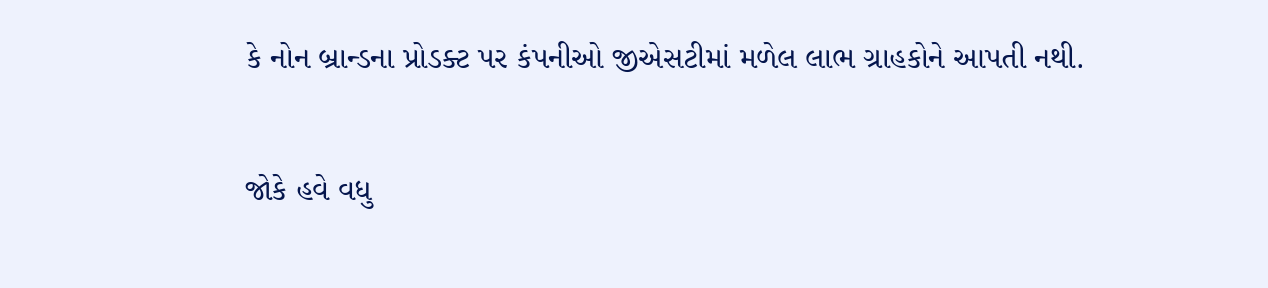કે નોન બ્રાન્ડના પ્રોડક્ટ પર કંપનીઓ જીએસટીમાં મળેલ લાભ ગ્રાહકોને આપતી નથી.

જોકે હવે વધુ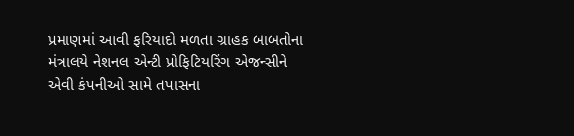પ્રમાણમાં આવી ફરિયાદો મળતા ગ્રાહક બાબતોના મંત્રાલયે નેશનલ એન્ટી પ્રોફિટિયરિંગ એજન્સીને એવી કંપનીઓ સામે તપાસના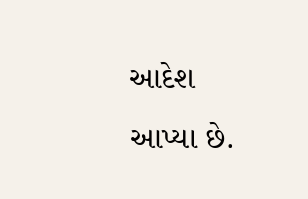આદેશ આપ્યા છે.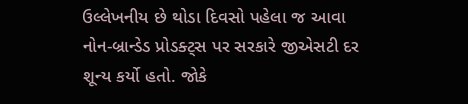ઉલ્લેખનીય છે થોડા દિવસો પહેલા જ આવા નોન-બ્રાન્ડેડ પ્રોડક્ટ્સ પર સરકારે જીએસટી દર શૂન્ય કર્યો હતો. જોકે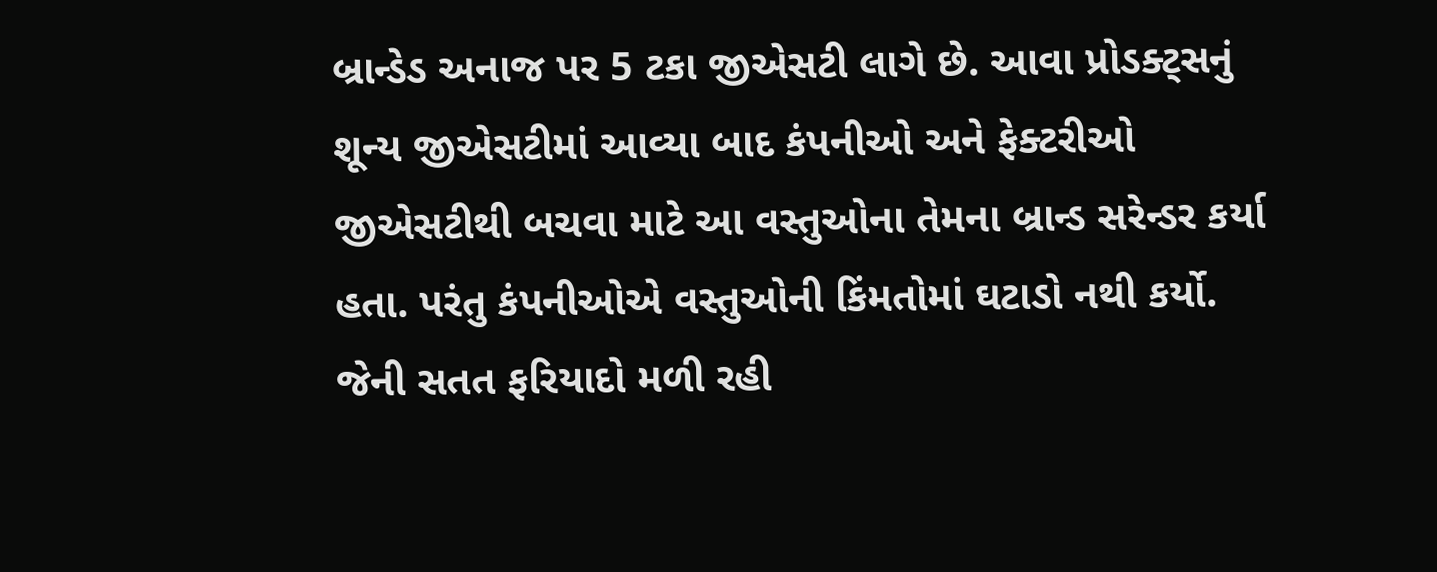બ્રાન્ડેડ અનાજ પર 5 ટકા જીએસટી લાગે છે. આવા પ્રોડક્ટ્સનું શૂન્ય જીએસટીમાં આવ્યા બાદ કંપનીઓ અને ફેક્ટરીઓ જીએસટીથી બચવા માટે આ વસ્તુઓના તેમના બ્રાન્ડ સરેન્ડર કર્યા હતા. પરંતુ કંપનીઓએ વસ્તુઓની કિંમતોમાં ઘટાડો નથી કર્યો. જેની સતત ફરિયાદો મળી રહી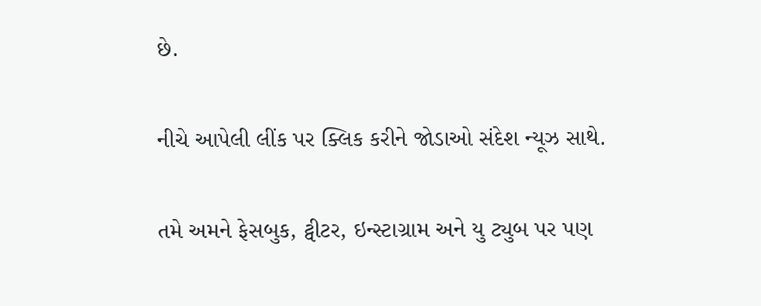છે.

નીચે આપેલી લીંક પર ક્લિક કરીને જોડાઓ સંદેશ ન્યૂઝ સાથે.

તમે અમને ફેસબુક, ટ્વીટર, ઇન્સ્ટાગ્રામ અને યુ ટ્યુબ પર પણ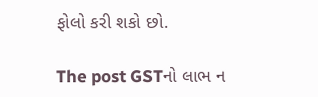ફોલો કરી શકો છો.

The post GSTનો લાભ ન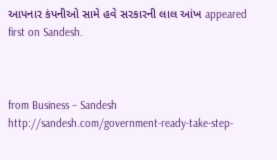આપનાર કંપનીઓ સામે હવે સરકારની લાલ આંખ appeared first on Sandesh.



from Business – Sandesh http://sandesh.com/government-ready-take-step-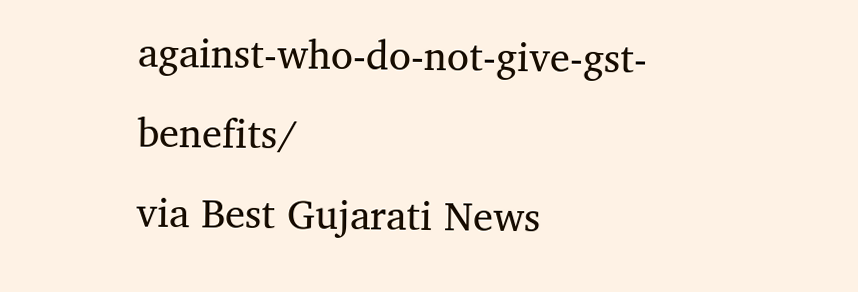against-who-do-not-give-gst-benefits/
via Best Gujarati News